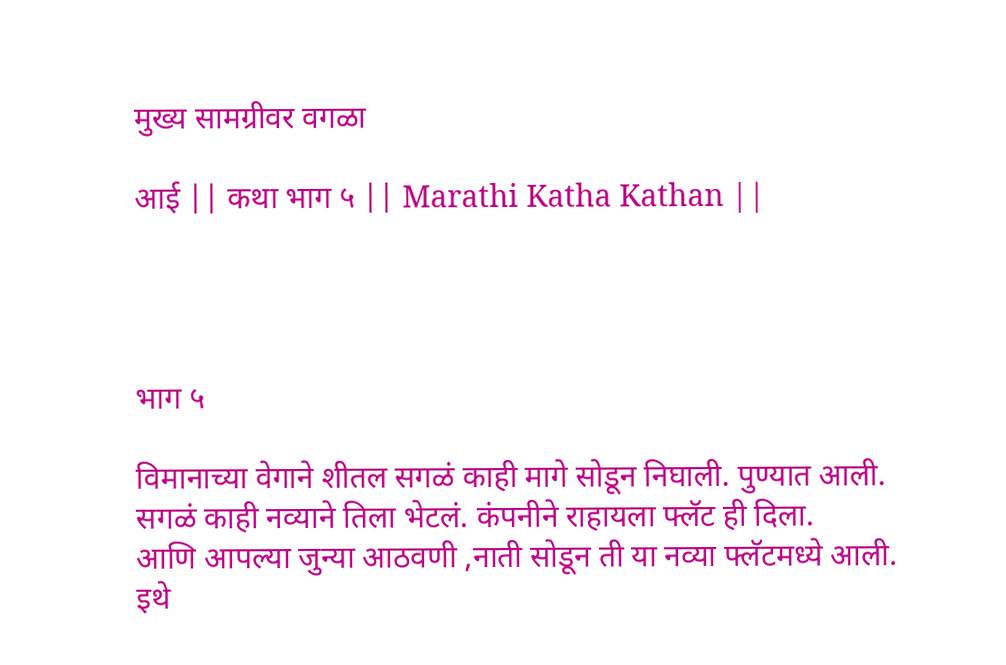मुख्य सामग्रीवर वगळा

आई || कथा भाग ५ || Marathi Katha Kathan ||




भाग ५

विमानाच्या वेगाने शीतल सगळं काही मागे सोडून निघाली. पुण्यात आली. सगळं काही नव्याने तिला भेटलं. कंपनीने राहायला फ्लॅट ही दिला.
आणि आपल्या जुन्या आठवणी ,नाती सोडून ती या नव्या फ्लॅटमध्ये आली. इथे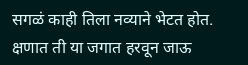सगळं काही तिला नव्याने भेटत होत. क्षणात ती या जगात हरवून जाऊ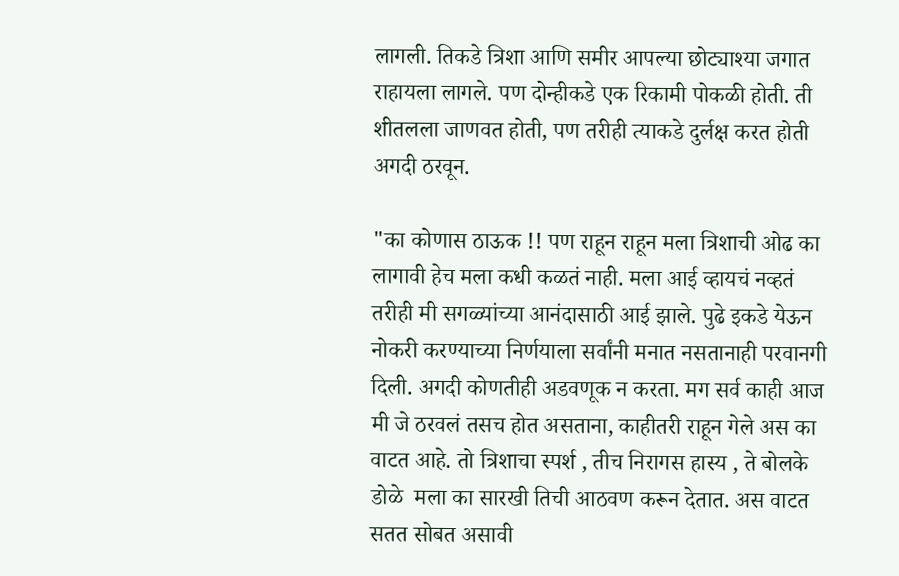लागली. तिकडे त्रिशा आणि समीर आपल्या छोट्याश्या जगात राहायला लागले. पण दोन्हीकडे एक रिकामी पोकळी होती. ती शीतलला जाणवत होती, पण तरीही त्याकडे दुर्लक्ष करत होती अगदी ठरवून.

"का कोणास ठाऊक !! पण राहून राहून मला त्रिशाची ओढ का लागावी हेच मला कधी कळतं नाही. मला आई व्हायचं नव्हतं तरीही मी सगळ्यांच्या आनंदासाठी आई झाले. पुढे इकडे येऊन नोकरी करण्याच्या निर्णयाला सर्वांनी मनात नसतानाही परवानगी दिली. अगदी कोणतीही अडवणूक न करता. मग सर्व काही आज मी जे ठरवलं तसच होत असताना, काहीतरी राहून गेले अस का वाटत आहे. तो त्रिशाचा स्पर्श , तीच निरागस हास्य , ते बोलके डोळे  मला का सारखी तिची आठवण करून देतात. अस वाटत सतत सोबत असावी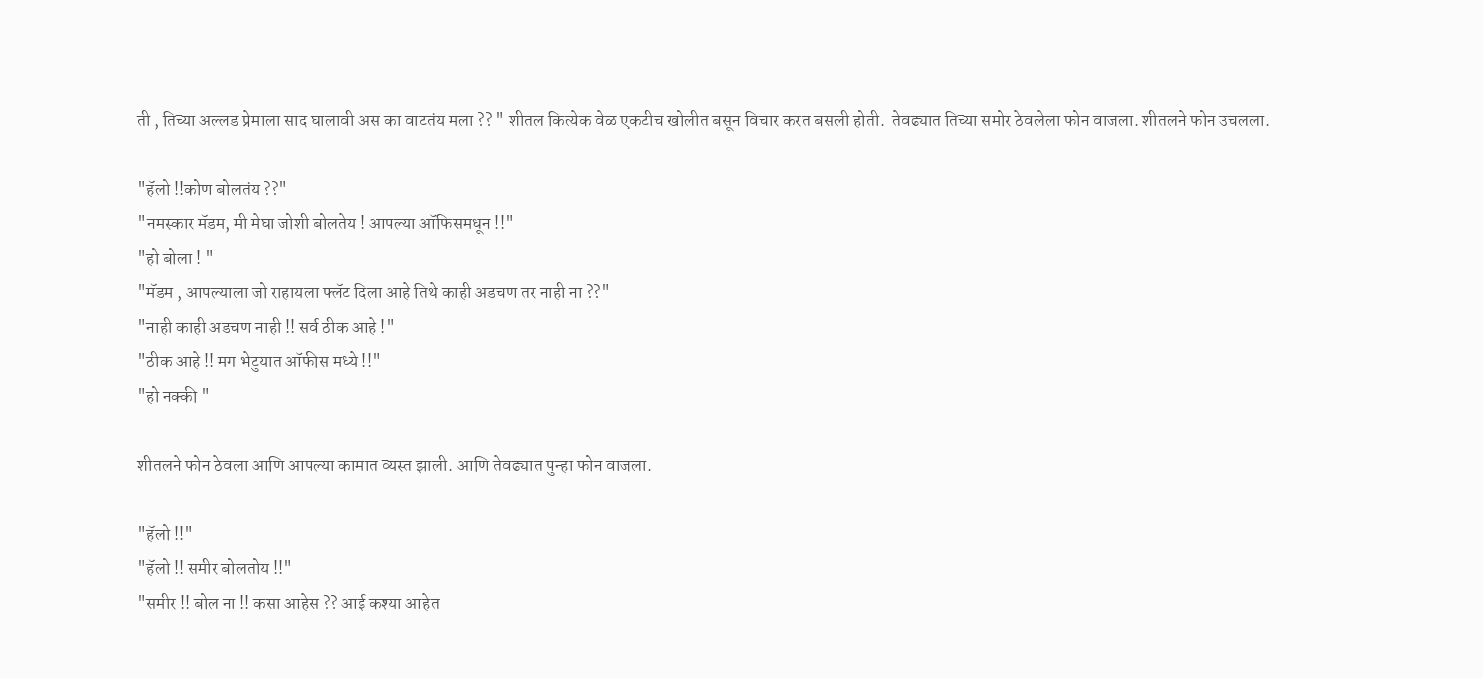ती , तिच्या अल्लड प्रेमाला साद घालावी अस का वाटतंय मला ?? " शीतल कित्येक वेळ एकटीच खोलीत बसून विचार करत बसली होती.  तेवढ्यात तिच्या समोर ठेवलेला फोन वाजला. शीतलने फोन उचलला.

"हॅलो !!कोण बोलतंय ??"
"नमस्कार मॅडम, मी मेघा जोशी बोलतेय ! आपल्या ऑफिसमधून !!"
"हो बोला ! "
"मॅडम , आपल्याला जो राहायला फ्लॅट दिला आहे तिथे काही अडचण तर नाही ना ??"
"नाही काही अडचण नाही !! सर्व ठीक आहे !"
"ठीक आहे !! मग भेटुयात ऑफीस मध्ये !!"
"हो नक्की "

शीतलने फोन ठेवला आणि आपल्या कामात व्यस्त झाली. आणि तेवढ्यात पुन्हा फोन वाजला.

"हॅलो !!"
"हॅलो !! समीर बोलतोय !!"
"समीर !! बोल ना !! कसा आहेस ?? आई कश्या आहेत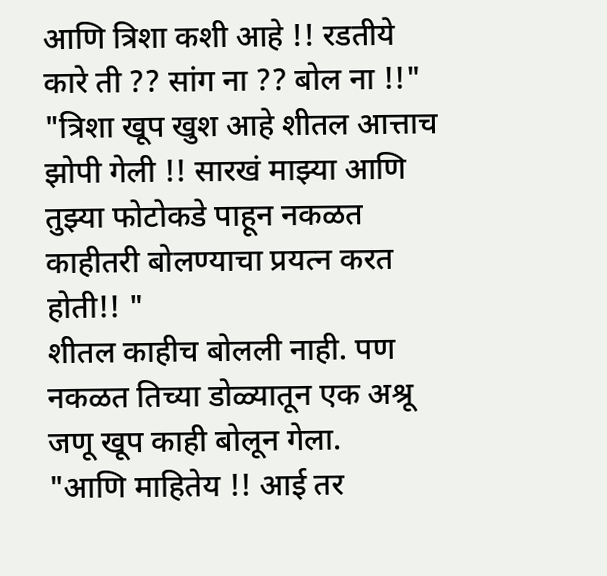आणि त्रिशा कशी आहे !! रडतीये कारे ती ?? सांग ना ?? बोल ना !!"
"त्रिशा खूप खुश आहे शीतल आत्ताच झोपी गेली !! सारखं माझ्या आणि तुझ्या फोटोकडे पाहून नकळत काहीतरी बोलण्याचा प्रयत्न करत होती!! "
शीतल काहीच बोलली नाही. पण नकळत तिच्या डोळ्यातून एक अश्रू जणू खूप काही बोलून गेला.
"आणि माहितेय !! आई तर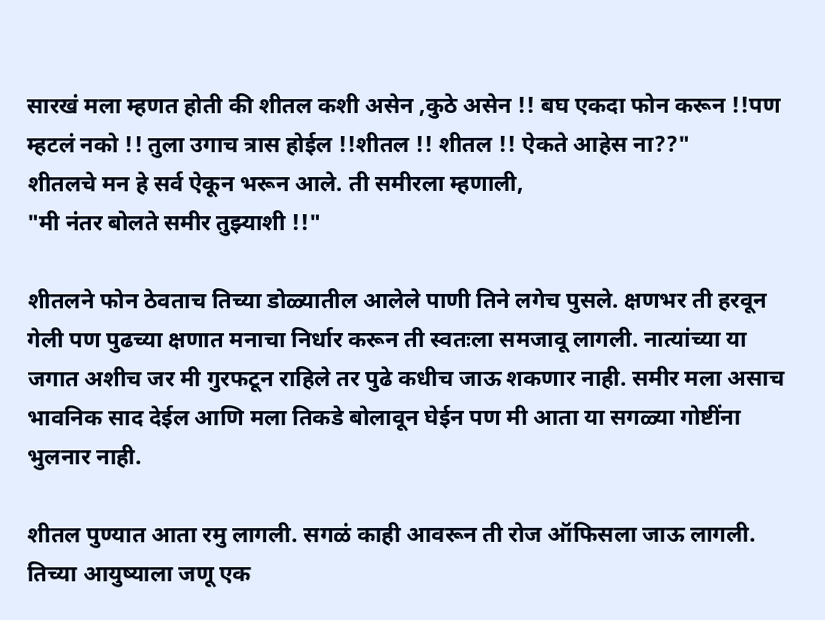सारखं मला म्हणत होती की शीतल कशी असेन ,कुठे असेन !! बघ एकदा फोन करून !!पण म्हटलं नको !! तुला उगाच त्रास होईल !!शीतल !! शीतल !! ऐकते आहेस ना??"
शीतलचे मन हे सर्व ऐकून भरून आले. ती समीरला म्हणाली,
"मी नंतर बोलते समीर तुझ्याशी !!"

शीतलने फोन ठेवताच तिच्या डोळ्यातील आलेले पाणी तिने लगेच पुसले. क्षणभर ती हरवून गेली पण पुढच्या क्षणात मनाचा निर्धार करून ती स्वतःला समजावू लागली. नात्यांच्या या जगात अशीच जर मी गुरफटून राहिले तर पुढे कधीच जाऊ शकणार नाही. समीर मला असाच भावनिक साद देईल आणि मला तिकडे बोलावून घेईन पण मी आता या सगळ्या गोष्टींना भुलनार नाही.

शीतल पुण्यात आता रमु लागली. सगळं काही आवरून ती रोज ऑफिसला जाऊ लागली. तिच्या आयुष्याला जणू एक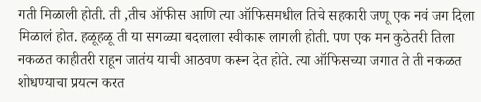गती मिळाली होती. ती ,तीच ऑफीस आणि त्या ऑफिसमधील तिचे सहकारी जणू एक नवं जग दिला मिळालं होत. हळूहळू ती या सगळ्या बदलाला स्वीकारू लागली होती. पण एक मन कुठेतरी तिला नकळत काहीतरी राहून जातंय याची आठवण करून देत होते. त्या ऑफिसच्या जगात ते ती नकळत शोधण्याचा प्रयत्न करत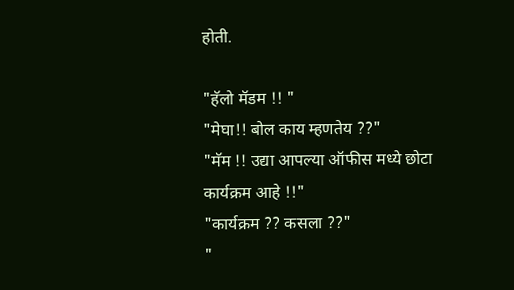होती.

"हॅलो मॅडम !! "
"मेघा!! बोल काय म्हणतेय ??"
"मॅम !! उद्या आपल्या ऑफीस मध्ये छोटा कार्यक्रम आहे !!"
"कार्यक्रम ?? कसला ??"
"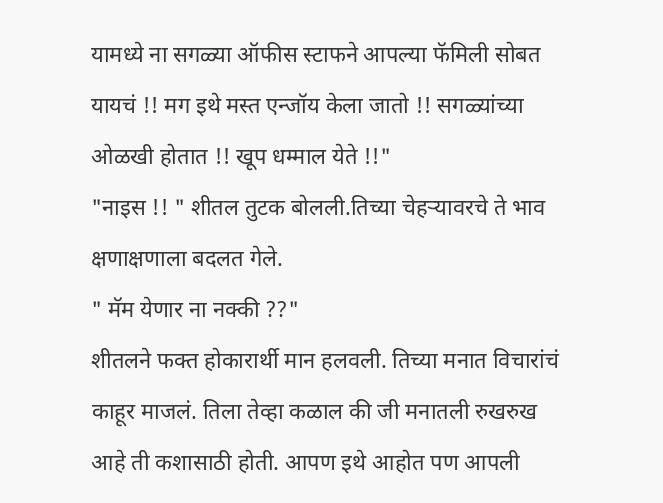यामध्ये ना सगळ्या ऑफीस स्टाफने आपल्या फॅमिली सोबत यायचं !! मग इथे मस्त एन्जॉय केला जातो !! सगळ्यांच्या ओळखी होतात !! खूप धम्माल येते !!"
"नाइस !! " शीतल तुटक बोलली.तिच्या चेहऱ्यावरचे ते भाव क्षणाक्षणाला बदलत गेले.
" मॅम येणार ना नक्की ??"
शीतलने फक्त होकारार्थी मान हलवली. तिच्या मनात विचारांचं काहूर माजलं. तिला तेव्हा कळाल की जी मनातली रुखरुख आहे ती कशासाठी होती. आपण इथे आहोत पण आपली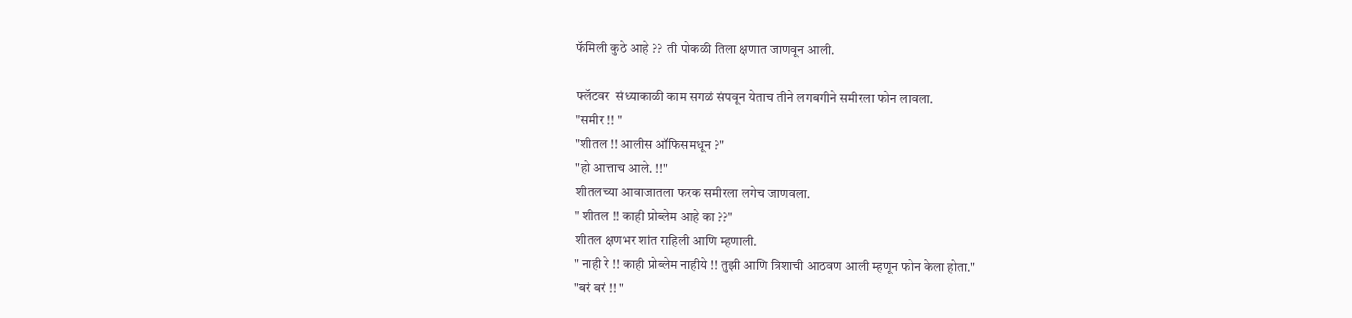फॅमिली कुठे आहे ??  ती पोकळी तिला क्षणात जाणवून आली.

फ्लॅटवर  संध्याकाळी काम सगळं संपवून येताच तीने लगबगीने समीरला फोन लावला.
"समीर !! "
"शीतल !! आलीस ऑफिसमधून ?"
"हो आत्ताच आले. !!"
शीतलच्या आवाजातला फरक समीरला लगेच जाणवला.
" शीतल !! काही प्रोब्लेम आहे का ??"
शीतल क्षणभर शांत राहिली आणि म्हणाली.
" नाही रे !! काही प्रोब्लेम नाहीये !! तुझी आणि त्रिशाची आठवण आली म्हणून फोन केला होता."
"बरं बरं !! "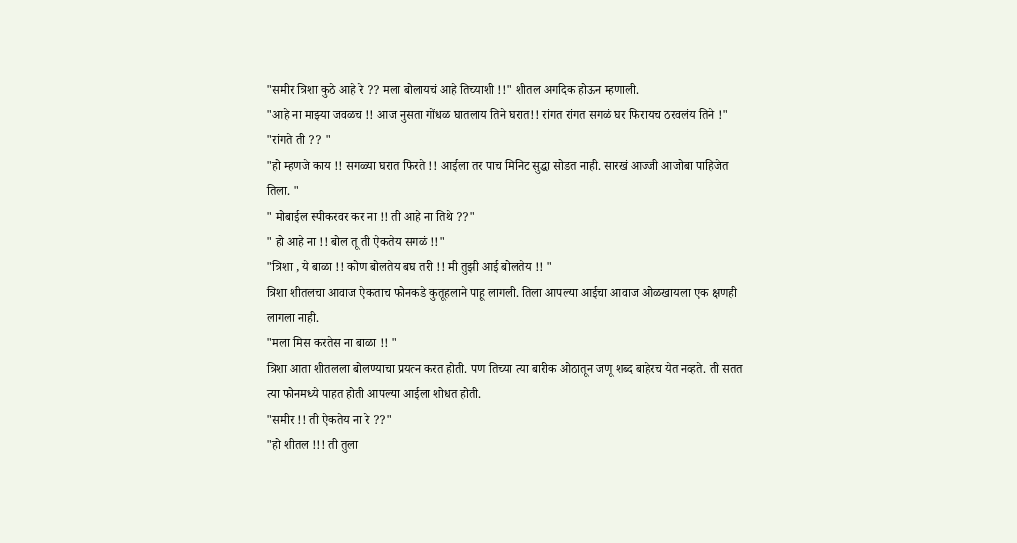"समीर त्रिशा कुठे आहे रे ?? मला बोलायचं आहे तिच्याशी !!" शीतल अगदिक होऊन म्हणाली.
"आहे ना माझ्या जवळच !! आज नुसता गोंधळ घातलाय तिने घरात!! रांगत रांगत सगळं घर फिरायच ठरवलंय तिने !"
"रांगते ती ?? "
"हो म्हणजे काय !! सगळ्या घरात फिरते !! आईला तर पाच मिनिट सुद्धा सोडत नाही. सारखं आज्जी आजोबा पाहिजेत तिला. "
" मोबाईल स्पीकरवर कर ना !! ती आहे ना तिथे ??"
" हो आहे ना !! बोल तू ती ऐकतेय सगळं !!"
"त्रिशा , ये बाळा !! कोण बोलतेय बघ तरी !! मी तुझी आई बोलतेय !! "
त्रिशा शीतलचा आवाज ऐकताच फोनकडे कुतूहलाने पाहू लागली. तिला आपल्या आईचा आवाज ओळखायला एक क्षणही लागला नाही.
"मला मिस करतेस ना बाळा !! "
त्रिशा आता शीतलला बोलण्याचा प्रयत्न करत होती. पण तिच्या त्या बारीक ओठातून जणू शब्द बाहेरच येत नव्हते. ती सतत त्या फोनमध्ये पाहत होती आपल्या आईला शोधत होती.
"समीर !! ती ऐकतेय ना रे ??"
"हो शीतल !!! ती तुला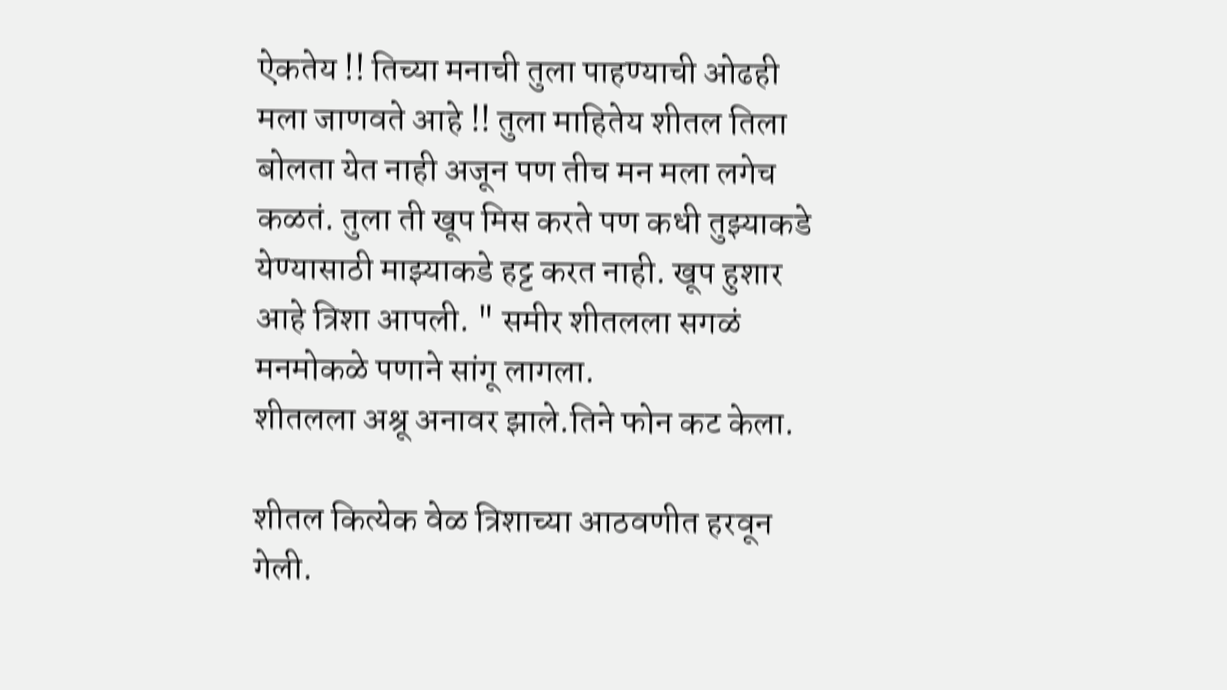ऐकतेय !! तिच्या मनाची तुला पाहण्याची ओढही मला जाणवते आहे !! तुला माहितेय शीतल तिला बोलता येत नाही अजून पण तीच मन मला लगेच कळतं. तुला ती खूप मिस करते पण कधी तुझ्याकडे येण्यासाठी माझ्याकडे हट्ट करत नाही. खूप हुशार आहे त्रिशा आपली. " समीर शीतलला सगळं मनमोकळे पणाने सांगू लागला.
शीतलला अश्रू अनावर झाले.तिने फोन कट केला.

शीतल कित्येक वेळ त्रिशाच्या आठवणीत हरवून गेली.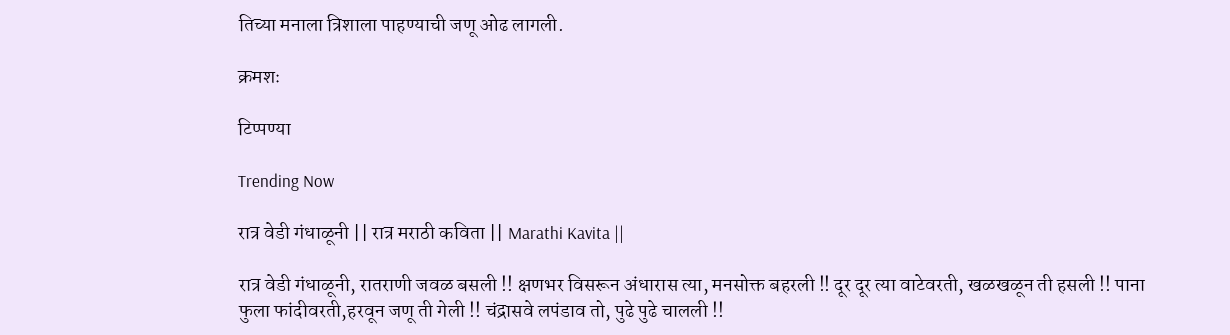तिच्या मनाला त्रिशाला पाहण्याची जणू ओढ लागली.

क्रमशः

टिप्पण्या

Trending Now

रात्र वेडी गंधाळूनी || रात्र मराठी कविता || Marathi Kavita ||

रात्र वेडी गंधाळूनी, रातराणी जवळ बसली !! क्षणभर विसरून अंधारास त्या, मनसोक्त बहरली !! दूर दूर त्या वाटेवरती, खळखळून ती हसली !! पाना फुला फांदीवरती,हरवून जणू ती गेली !! चंद्रासवे लपंडाव तो, पुढे पुढे चालली !!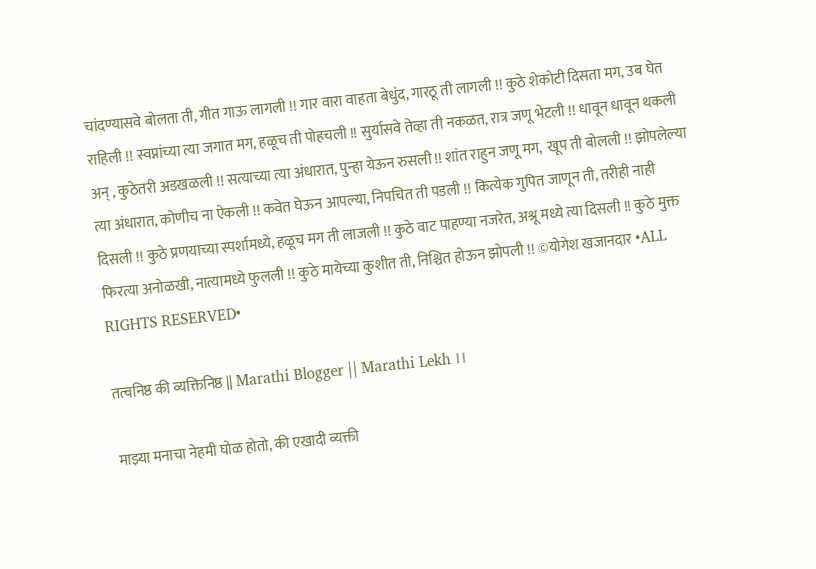चांदण्यासवे बोलता ती, गीत गाऊ लागली !! गार वारा वाहता बेधुंद, गारठू ती लागली !! कुठे शेकोटी दिसता मग, उब घेत राहिली !! स्वप्नांच्या त्या जगात मग, हळूच ती पोहचली !! सुर्यासवे तेव्हा ती नकळत, रात्र जणू भेटली !! धावून धावून थकली अन् , कुठेतरी अडखळली !! सत्याच्या त्या अंधारात, पुन्हा येऊन रुसली !! शांत राहुन जणू मग,  खूप ती बोलली !! झोपलेल्या त्या अंधारात, कोणीच ना ऐकली !! कवेत घेऊन आपल्या, निपचित ती पडली !! कित्येक गुपित जाणून ती, तरीही नाही दिसली !! कुठे प्रणयाच्या स्पर्शामध्ये, हळूच मग ती लाजली !! कुठे वाट पाहण्या नजरेत, अश्रू मध्ये त्या दिसली !! कुठे मुक्त फिरत्या अनोळखी, नात्यामध्ये फुलली !! कुठे मायेच्या कुशीत ती, निश्चित होऊन झोपली !! ©योगेश खजानदार •ALL RIGHTS RESERVED•

तत्वनिष्ठ की व्यक्तिनिष्ठ || Marathi Blogger || Marathi Lekh ।।

माझ्या मनाचा नेहमी घोळ होतो, की एखादी व्यक्ती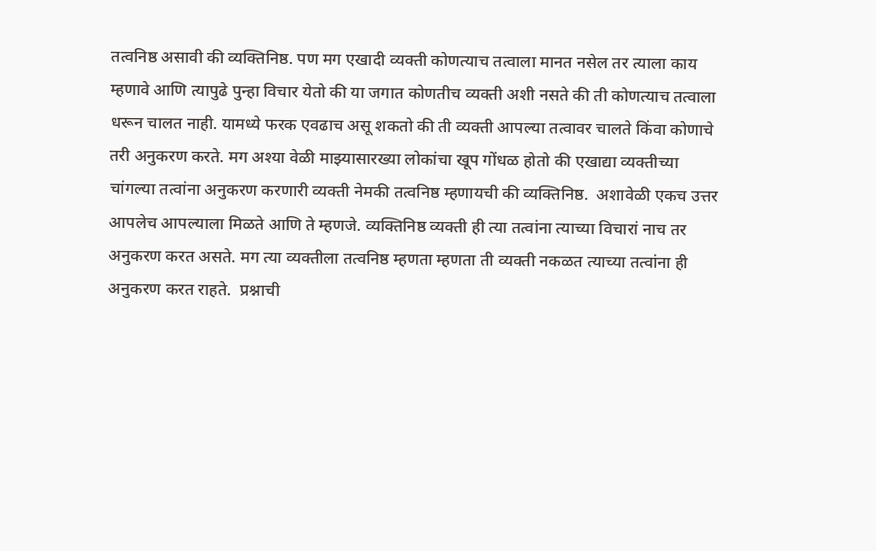तत्वनिष्ठ असावी की व्यक्तिनिष्ठ. पण मग एखादी व्यक्ती कोणत्याच तत्वाला मानत नसेल तर त्याला काय म्हणावे आणि त्यापुढे पुन्हा विचार येतो की या जगात कोणतीच व्यक्ती अशी नसते की ती कोणत्याच तत्वाला धरून चालत नाही. यामध्ये फरक एवढाच असू शकतो की ती व्यक्ती आपल्या तत्वावर चालते किंवा कोणाचे तरी अनुकरण करते. मग अश्या वेळी माझ्यासारख्या लोकांचा खूप गोंधळ होतो की एखाद्या व्यक्तीच्या चांगल्या तत्वांना अनुकरण करणारी व्यक्ती नेमकी तत्वनिष्ठ म्हणायची की व्यक्तिनिष्ठ.  अशावेळी एकच उत्तर आपलेच आपल्याला मिळते आणि ते म्हणजे. व्यक्तिनिष्ठ व्यक्ती ही त्या तत्वांना त्याच्या विचारां नाच तर अनुकरण करत असते. मग त्या व्यक्तीला तत्वनिष्ठ म्हणता म्हणता ती व्यक्ती नकळत त्याच्या तत्वांना ही अनुकरण करत राहते.  प्रश्नाची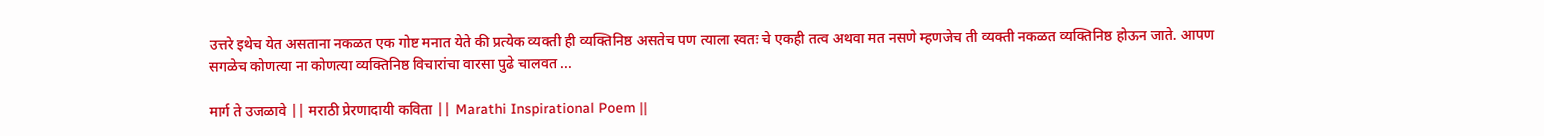उत्तरे इथेच येत असताना नकळत एक गोष्ट मनात येते की प्रत्येक व्यक्ती ही व्यक्तिनिष्ठ असतेच पण त्याला स्वतः चे एकही तत्व अथवा मत नसणे म्हणजेच ती व्यक्ती नकळत व्यक्तिनिष्ठ होऊन जाते. आपण सगळेच कोणत्या ना कोणत्या व्यक्तिनिष्ठ विचारांचा वारसा पुढे चालवत ...

मार्ग ते उजळावे || मराठी प्रेरणादायी कविता || Marathi Inspirational Poem ||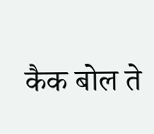कैक बोल ते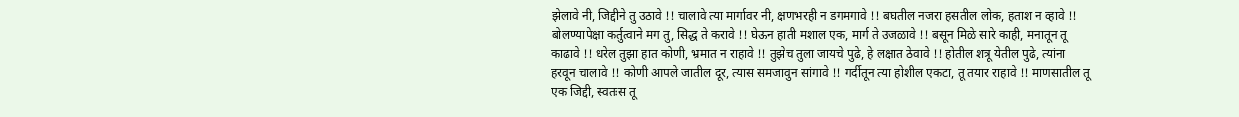झेलावे नी, जिद्दीने तु उठावे !! चालावे त्या मार्गावर नी, क्षणभरही न डगमगावे !! बघतील नजरा हसतील लोक, हताश न व्हावे !! बोलण्यापेक्षा कर्तुत्वाने मग तु, सिद्ध ते करावे !! घेऊन हाती मशाल एक, मार्ग ते उजळावे !! बसून मिळे सारे काही, मनातून तू काढावे !! धरेल तुझा हात कोणी, भ्रमात न राहावे !! तुझेच तुला जायचे पुढे, हे लक्षात ठेवावे !! होतील शत्रू येतील पुढे, त्यांना हरवून चालावे !! कोणी आपले जातील दूर, त्यास समजावुन सांगावे !! गर्दीतून त्या होशील एकटा, तू तयार राहावे !! माणसातील तू एक जिद्दी, स्वतःस तू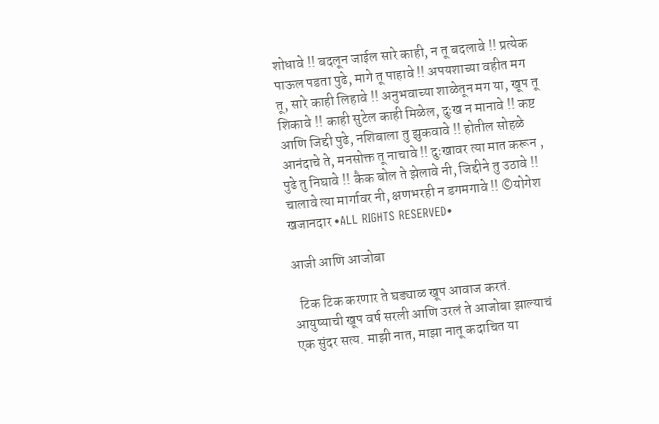शोधावे !! बदलून जाईल सारे काही, न तू बदलावे !! प्रत्येक पाऊल पडता पुढे, मागे तू पाहावे !! अपयशाच्या वहीत मग तू, सारे काही लिहावे !! अनुभवाच्या शाळेतून मग या, खूप तू शिकावे !! काही सुटेल काही मिळेल, दुःख न मानावे !! कष्ट आणि जिद्दी पुढे, नशिबाला तु झुकवावे !! होतील सोहळे आनंदाचे ते, मनसोक्त तू नाचावे !! दुःखावर त्या मात करून , पुढे तु निघावे !! कैक बोल ते झेलावे नी, जिद्दीने तु उठावे !! चालावे त्या मार्गावर नी, क्षणभरही न डगमगावे !! ©योगेश खजानदार •ALL RIGHTS RESERVED•

आजी आणि आजोबा

  टिक टिक करणार ते घड्याळ खूप आवाज करतं. आयुष्याची खूप वर्ष सरली आणि उरलं ते आजोबा झाल्याचं एक सुंदर सत्य. माझी नात, माझा नातू कदाचित या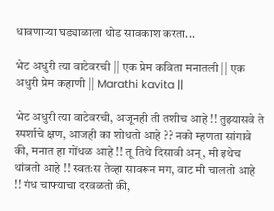धावणाऱ्या घड्याळाला थोड सावकाश करता...

भेट अधुरी त्या वाटेवरची || एक प्रेम कविता मनातली || एक अधुरी प्रेम कहाणी || Marathi kavita ||

भेट अधुरी त्या वाटेवरची, अजूनही ती तशीच आहे !! तुझ्यासवे ते स्पर्शाचे क्षण, आजही का शोधतो आहे ?? नको म्हणता सांगावे की, मनात हा गोंधळ आहे !! तू तिथे दिसावी अन्, मी इथेच थांबतो आहे !! स्वतःस तेव्हा सावरून मग, वाट मी चालतो आहे !! गंध चाफ्याचा दरवळतो की,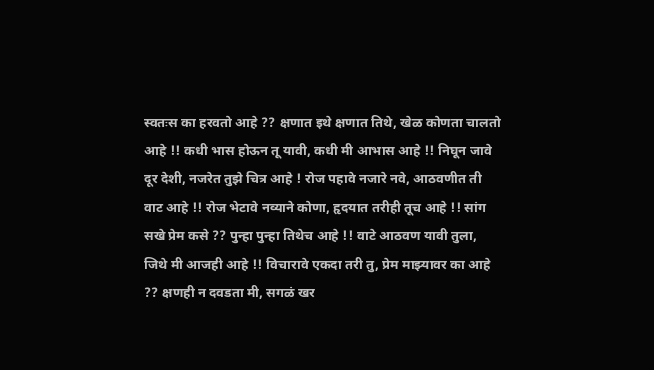स्वतःस का हरवतो आहे ?? क्षणात इथे क्षणात तिथे, खेळ कोणता चालतो आहे !! कधी भास होऊन तू यावी, कधी मी आभास आहे !! निघून जावे दूर देशी, नजरेत तुझे चित्र आहे ! रोज पहावे नजारे नवे, आठवणीत ती वाट आहे !! रोज भेटावे नव्याने कोणा, हृदयात तरीही तूच आहे !! सांग सखे प्रेम कसे ?? पुन्हा पुन्हा तिथेच आहे !! वाटे आठवण यावी तुला, जिथे मी आजही आहे !! विचारावे एकदा तरी तु, प्रेम माझ्यावर का आहे ?? क्षणही न दवडता मी, सगळं खर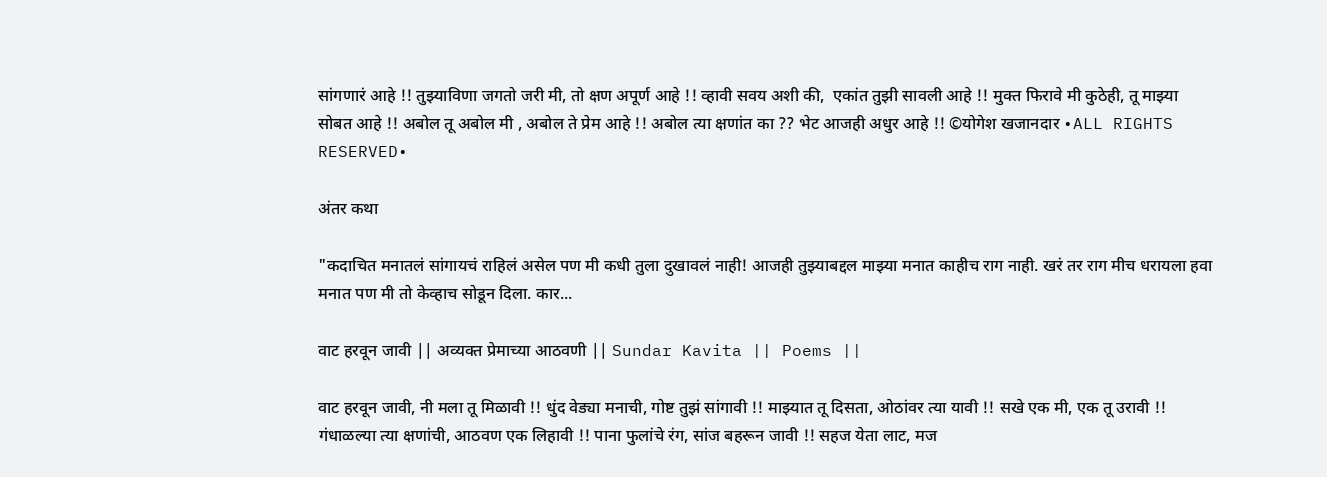सांगणारं आहे !! तुझ्याविणा जगतो जरी मी, तो क्षण अपूर्ण आहे !! व्हावी सवय अशी की,  एकांत तुझी सावली आहे !! मुक्त फिरावे मी कुठेही, तू माझ्या सोबत आहे !! अबोल तू अबोल मी , अबोल ते प्रेम आहे !! अबोल त्या क्षणांत का ?? भेट आजही अधुर आहे !! ©योगेश खजानदार •ALL RIGHTS RESERVED•

अंतर कथा

"कदाचित मनातलं सांगायचं राहिलं असेल पण मी कधी तुला दुखावलं नाही! आजही तुझ्याबद्दल माझ्या मनात काहीच राग नाही. खरं तर राग मीच धरायला हवा मनात पण मी तो केव्हाच सोडून दिला. कार...

वाट हरवून जावी || अव्यक्त प्रेमाच्या आठवणी || Sundar Kavita || Poems ||

वाट हरवून जावी, नी मला तू मिळावी !! धुंद वेड्या मनाची, गोष्ट तुझं सांगावी !! माझ्यात तू दिसता, ओठांवर त्या यावी !! सखे एक मी, एक तू उरावी !! गंधाळल्या त्या क्षणांची, आठवण एक लिहावी !! पाना फुलांचे रंग, सांज बहरून जावी !! सहज येता लाट, मज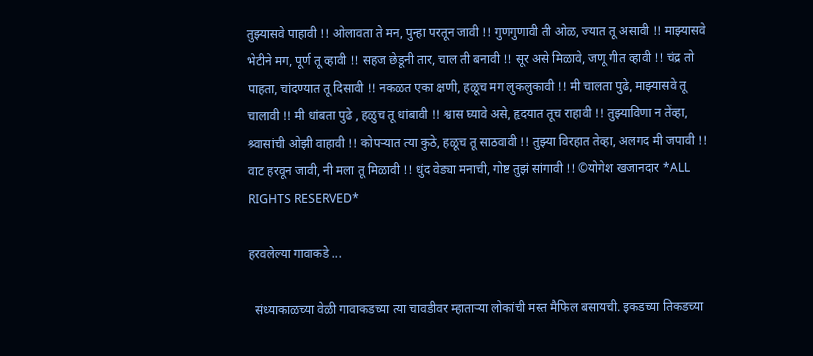तुझ्यासवे पाहावी !! ओलावता ते मन, पुन्हा परतून जावी !! गुणगुणावी ती ओळ, ज्यात तू असावी !! माझ्यासवे भेटीने मग, पूर्ण तू व्हावी !! सहज छेडूनी तार, चाल ती बनावी !! सूर असे मिळावे, जणू गीत व्हावी !! चंद्र तो पाहता, चांदण्यात तू दिसावी !! नकळत एका क्षणी, हळूच मग लुकलुकावी !! मी चालता पुढे, माझ्यासवे तू चालावी !! मी धांबता पुढे , हळुच तू धांबावी !! श्वास घ्यावे असे, हृदयात तूच राहावी !! तुझ्याविणा न तेंव्हा, श्र्वासांची ओझी वाहावी !! कोपऱ्यात त्या कुठे, हळूच तू साठवावी !! तुझ्या विरहात तेव्हा, अलगद मी जपावी !! वाट हरवून जावी, नी मला तू मिळावी !! धुंद वेड्या मनाची, गोष्ट तुझं सांगावी !! ©योगेश खजानदार *ALL RIGHTS RESERVED*

हरवलेल्या गावाकडे ...

  संध्याकाळच्या वेळी गावाकडच्या त्या चावडीवर म्हाताऱ्या लोकांची मस्त मैफिल बसायची. इकडच्या तिकडच्या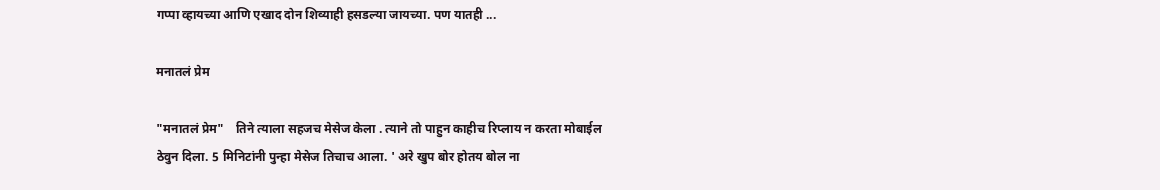गप्पा व्हायच्या आणि एखाद दोन शिव्याही हसडल्या जायच्या. पण यातही ...

मनातलं प्रेम

"मनातलं प्रेम"    तिने त्याला सहजच मेसेज केला . त्याने तो पाहुन काहीच रिप्लाय न करता मोबाईल ठेवुन दिला. 5 मिनिटांनी पुन्हा मेसेज तिचाच आला. ' अरे खुप बोर होतय बोल ना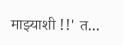माझ्याशी !!' त...